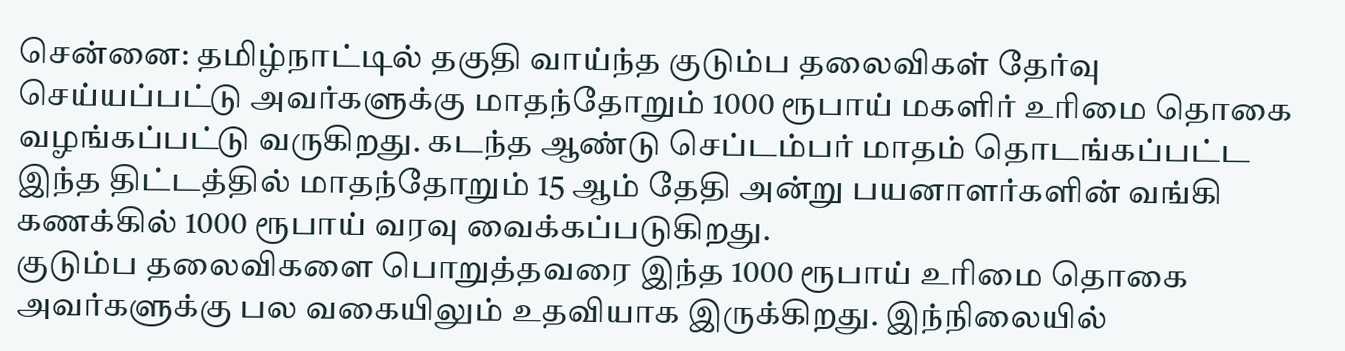சென்னை: தமிழ்நாட்டில் தகுதி வாய்ந்த குடும்ப தலைவிகள் தேர்வு செய்யப்பட்டு அவர்களுக்கு மாதந்தோறும் 1000 ரூபாய் மகளிர் உரிமை தொகை வழங்கப்பட்டு வருகிறது. கடந்த ஆண்டு செப்டம்பர் மாதம் தொடங்கப்பட்ட இந்த திட்டத்தில் மாதந்தோறும் 15 ஆம் தேதி அன்று பயனாளர்களின் வங்கி கணக்கில் 1000 ரூபாய் வரவு வைக்கப்படுகிறது.
குடும்ப தலைவிகளை பொறுத்தவரை இந்த 1000 ரூபாய் உரிமை தொகை அவர்களுக்கு பல வகையிலும் உதவியாக இருக்கிறது. இந்நிலையில்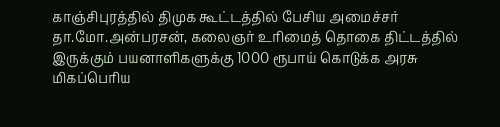காஞ்சிபுரத்தில் திமுக கூட்டத்தில் பேசிய அமைச்சர் தா.மோ.அன்பரசன், கலைஞர் உரிமைத் தொகை திட்டத்தில் இருக்கும் பயனாளிகளுக்கு 1000 ரூபாய் கொடுக்க அரசு மிகப்பெரிய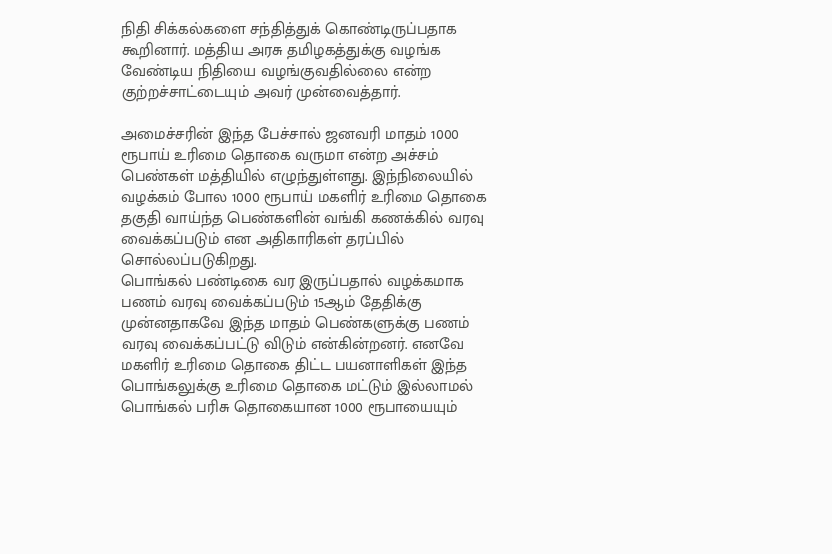நிதி சிக்கல்களை சந்தித்துக் கொண்டிருப்பதாக கூறினார். மத்திய அரசு தமிழகத்துக்கு வழங்க வேண்டிய நிதியை வழங்குவதில்லை என்ற குற்றச்சாட்டையும் அவர் முன்வைத்தார்.

அமைச்சரின் இந்த பேச்சால் ஜனவரி மாதம் 1000 ரூபாய் உரிமை தொகை வருமா என்ற அச்சம் பெண்கள் மத்தியில் எழுந்துள்ளது. இந்நிலையில் வழக்கம் போல 1000 ரூபாய் மகளிர் உரிமை தொகை தகுதி வாய்ந்த பெண்களின் வங்கி கணக்கில் வரவு வைக்கப்படும் என அதிகாரிகள் தரப்பில் சொல்லப்படுகிறது.
பொங்கல் பண்டிகை வர இருப்பதால் வழக்கமாக பணம் வரவு வைக்கப்படும் 15ஆம் தேதிக்கு முன்னதாகவே இந்த மாதம் பெண்களுக்கு பணம் வரவு வைக்கப்பட்டு விடும் என்கின்றனர். எனவே மகளிர் உரிமை தொகை திட்ட பயனாளிகள் இந்த பொங்கலுக்கு உரிமை தொகை மட்டும் இல்லாமல் பொங்கல் பரிசு தொகையான 1000 ரூபாயையும்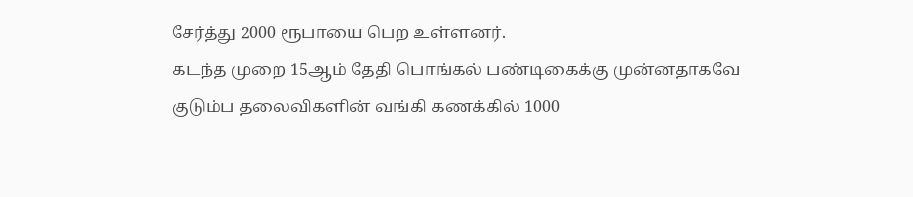சேர்த்து 2000 ரூபாயை பெற உள்ளனர்.
கடந்த முறை 15ஆம் தேதி பொங்கல் பண்டிகைக்கு முன்னதாகவே குடும்ப தலைவிகளின் வங்கி கணக்கில் 1000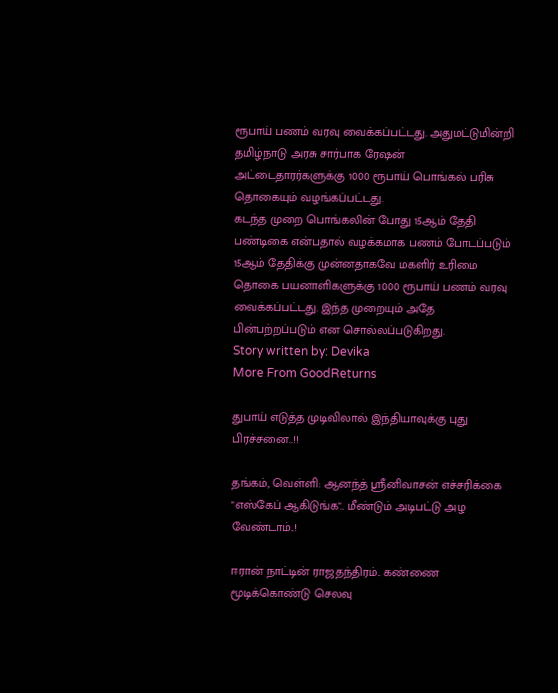ரூபாய் பணம் வரவு வைக்கப்பட்டது. அதுமட்டுமின்றி தமிழ்நாடு அரசு சார்பாக ரேஷன் அட்டைதாரர்களுக்கு 1000 ரூபாய் பொங்கல் பரிசு தொகையும் வழங்கப்பட்டது.
கடந்த முறை பொங்கலின் போது 15ஆம் தேதி பண்டிகை என்பதால் வழக்கமாக பணம் போடப்படும் 15ஆம் தேதிக்கு முன்னதாகவே மகளிர் உரிமை தொகை பயனாளிகளுக்கு 1000 ரூபாய் பணம் வரவு வைக்கப்பட்டது. இந்த முறையும் அதே பின்பற்றப்படும் என சொல்லப்படுகிறது.
Story written by: Devika
More From GoodReturns

துபாய் எடுத்த முடிவிலால் இந்தியாவுக்கு புது பிரச்சனை..!!

தங்கம், வெள்ளி: ஆனந்த் ஸ்ரீனிவாசன் எச்சரிக்கை "எஸ்கேப் ஆகிடுங்க".. மீண்டும் அடிபட்டு அழ வேண்டாம்..!

ஈரான் நாட்டின் ராஜதந்திரம்.. கண்ணை மூடிக்கொண்டு செலவு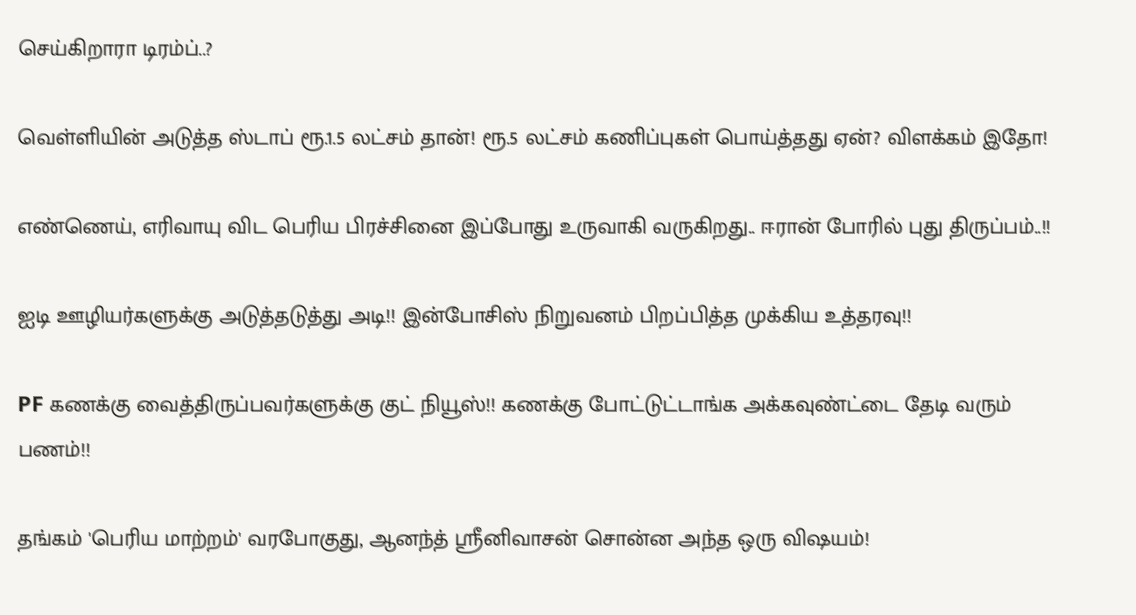செய்கிறாரா டிரம்ப்..?

வெள்ளியின் அடுத்த ஸ்டாப் ரூ.1.5 லட்சம் தான்! ரூ.5 லட்சம் கணிப்புகள் பொய்த்தது ஏன்? விளக்கம் இதோ!

எண்ணெய், எரிவாயு விட பெரிய பிரச்சினை இப்போது உருவாகி வருகிறது.. ஈரான் போரில் புது திருப்பம்..!!

ஐடி ஊழியர்களுக்கு அடுத்தடுத்து அடி!! இன்போசிஸ் நிறுவனம் பிறப்பித்த முக்கிய உத்தரவு!!

PF கணக்கு வைத்திருப்பவர்களுக்கு குட் நியூஸ்!! கணக்கு போட்டுட்டாங்க அக்கவுண்ட்டை தேடி வரும் பணம்!!

தங்கம் 'பெரிய மாற்றம்' வரபோகுது, ஆனந்த் ஸ்ரீனிவாசன் சொன்ன அந்த ஒரு விஷயம்!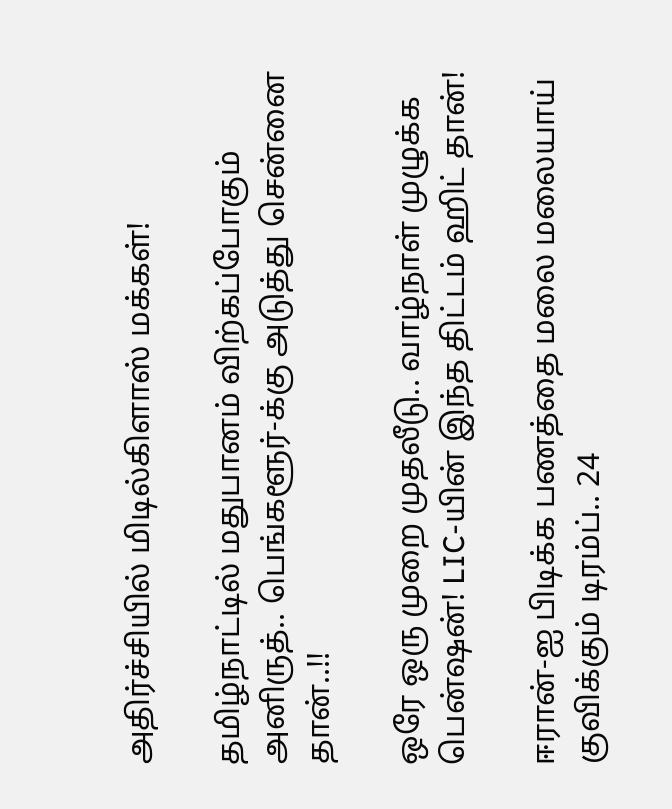அதிர்ச்சியில் மிடில்கிளாஸ் மக்கள்!

தமிழ்நாட்டில் மதுபானம் விற்கப்போகும் அனிருத்.. பெங்களூர்-க்கு அடுத்து சென்னை தான்..!!

ஒரே ஒரு முறை முதலீடு.. வாழ்நாள் முழுக்க பென்ஷன்! LIC-யின் இந்த திட்டம் ஹிட் தான்!

ஈரான்-ஐ பிடிக்க பணத்தை மலை மலையாய் குவிக்கும் டிரம்ப்.. 24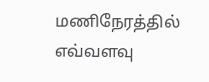மணிநேரத்தில் எவ்வளவு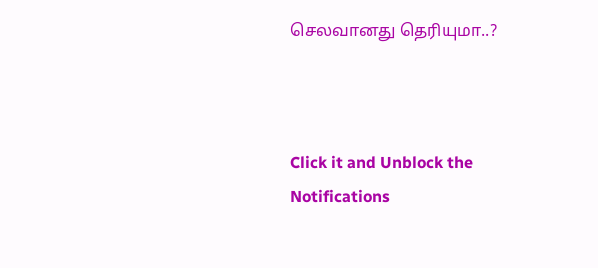செலவானது தெரியுமா..?



Click it and Unblock the Notifications